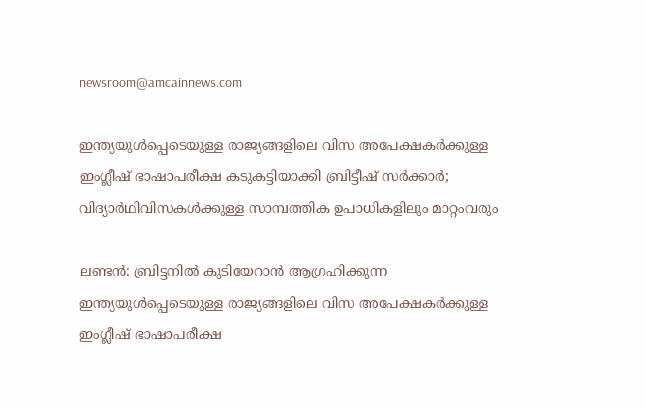newsroom@amcainnews.com

ഇന്ത്യയുൾപ്പെടെയുള്ള രാജ്യങ്ങളിലെ വിസ അപേക്ഷകർക്കുള്ള ഇംഗ്ലീഷ് ഭാഷാപരീക്ഷ കടുകട്ടിയാക്കി ബ്രിട്ടീഷ് സർക്കാർ; വിദ്യാർഥിവിസകൾക്കുള്ള സാമ്പത്തിക ഉപാധികളിലും മാറ്റംവരും

ലണ്ടൻ: ബ്രിട്ടനിൽ കുടിയേറാൻ ആഗ്രഹിക്കുന്ന ഇന്ത്യയുൾപ്പെടെയുള്ള രാജ്യങ്ങളിലെ വിസ അപേക്ഷകർക്കുള്ള ഇംഗ്ലീഷ് ഭാഷാപരീക്ഷ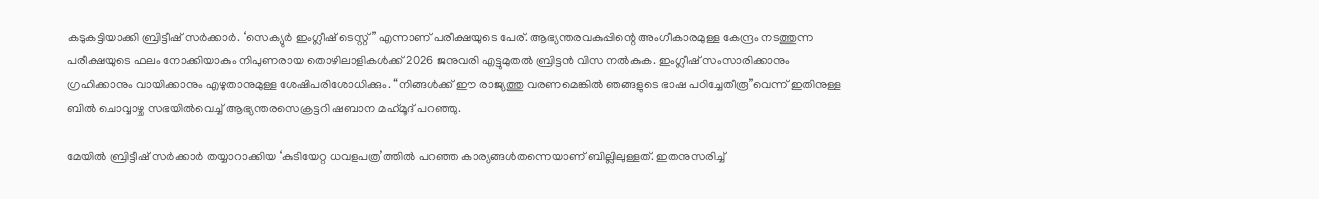കടുകട്ടിയാക്കി ബ്രിട്ടീഷ് സർക്കാർ. ‘സെക്യുർ ഇംഗ്ലീഷ് ടെസ്റ്റ്” എന്നാണ് പരീക്ഷയുടെ പേര്. ആഭ്യന്തരവകുപ്പിന്റെ അംഗീകാരമുള്ള കേന്ദ്രം നടത്തുന്ന പരീക്ഷയുടെ ഫലം നോക്കിയാകും നിപുണരായ തൊഴിലാളികൾക്ക് 2026 ജനുവരി എട്ടുമുതൽ ബ്രിട്ടൻ വിസ നൽകുക. ഇംഗ്ലീഷ് സംസാരിക്കാനും ഗ്രഹിക്കാനും വായിക്കാനും എഴുതാനുമുള്ള ശേഷിപരിശോധിക്കും. “നിങ്ങൾക്ക് ഈ രാജ്യത്തു വരണമെങ്കിൽ ഞങ്ങളുടെ ഭാഷ പഠിച്ചേതീരൂ”വെന്ന് ഇതിനുള്ള ബിൽ ചൊവ്വാഴ്ച സഭയിൽവെച്ച് ആഭ്യന്തരസെക്രട്ടറി ഷബാന മഹ്‌മൂദ് പറഞ്ഞു.

മേയിൽ ബ്രിട്ടീഷ് സർക്കാർ തയ്യാറാക്കിയ ‘കുടിയേറ്റ ധവളപത്ര’ത്തിൽ പറഞ്ഞ കാര്യങ്ങൾതന്നെയാണ് ബില്ലിലുള്ളത്. ഇതനുസരിച്ച്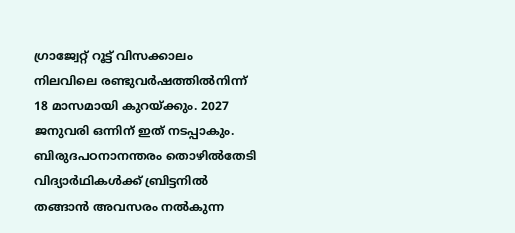ഗ്രാജ്വേറ്റ് റൂട്ട് വിസക്കാലം നിലവിലെ രണ്ടുവർഷത്തിൽനിന്ന് 18 മാസമായി കുറയ്ക്കും. 2027 ജനുവരി ഒന്നിന് ഇത് നടപ്പാകും. ബിരുദപഠനാനന്തരം തൊഴിൽതേടി വിദ്യാർഥികൾക്ക് ബ്രിട്ടനിൽ തങ്ങാൻ അവസരം നൽകുന്ന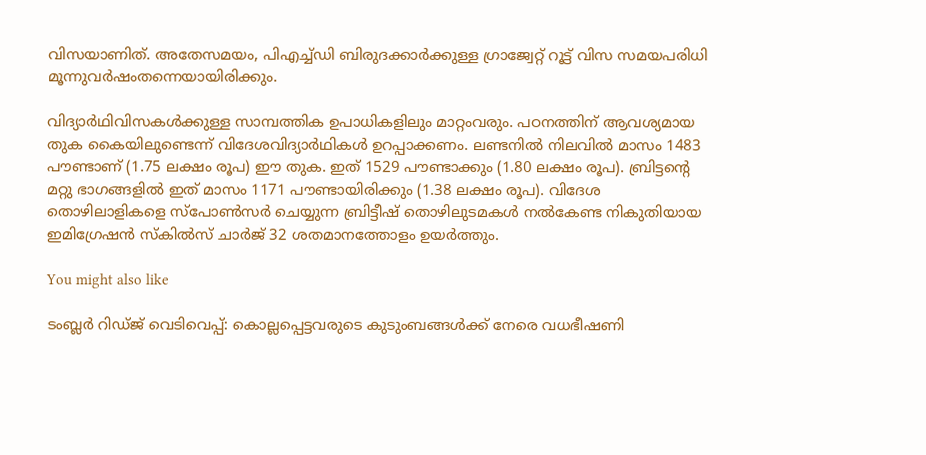വിസയാണിത്. അതേസമയം, പിഎച്ച്ഡി ബിരുദക്കാർക്കുള്ള ഗ്രാജ്വേറ്റ് റൂട്ട് വിസ സമയപരിധി മൂന്നുവർഷംതന്നെയായിരിക്കും.

വിദ്യാർഥിവിസകൾക്കുള്ള സാമ്പത്തിക ഉപാധികളിലും മാറ്റംവരും. പഠനത്തിന് ആവശ്യമായ തുക കൈയിലുണ്ടെന്ന് വിദേശവിദ്യാർഥികൾ ഉറപ്പാക്കണം. ലണ്ടനിൽ നിലവിൽ മാസം 1483 പൗണ്ടാണ് (1.75 ലക്ഷം രൂപ) ഈ തുക. ഇത് 1529 പൗണ്ടാക്കും (1.80 ലക്ഷം രൂപ). ബ്രിട്ടന്റെ മറ്റു ഭാഗങ്ങളിൽ ഇത് മാസം 1171 പൗണ്ടായിരിക്കും (1.38 ലക്ഷം രൂപ). വിദേശ തൊഴിലാളികളെ സ്പോൺസർ ചെയ്യുന്ന ബ്രിട്ടീഷ് തൊഴിലുടമകൾ നൽകേണ്ട നികുതിയായ ഇമിഗ്രേഷൻ സ്കിൽസ് ചാർജ് 32 ശതമാനത്തോളം ഉയർത്തും.

You might also like

ടംബ്ലർ റിഡ്ജ് വെടിവെപ്പ്: കൊല്ലപ്പെട്ടവരുടെ കുടുംബങ്ങൾക്ക് നേരെ വധഭീഷണി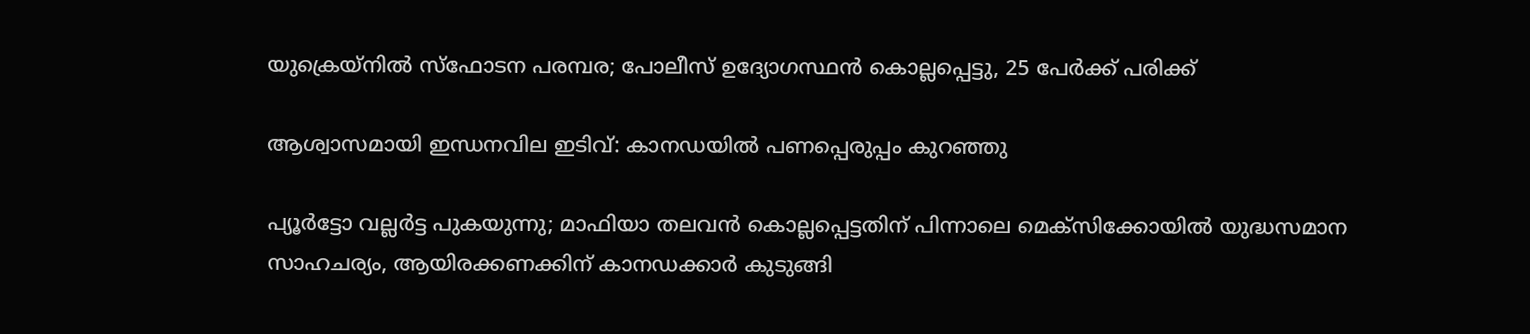യുക്രെയ്‌നിൽ സ്ഫോടന പരമ്പര; പോലീസ് ഉദ്യോഗസ്ഥൻ കൊല്ലപ്പെട്ടു, 25 പേർക്ക് പരിക്ക്

ആശ്വാസമായി ഇന്ധനവില ഇടിവ്: കാനഡയിൽ പണപ്പെരുപ്പം കുറഞ്ഞു

പ്യൂർട്ടോ വല്ലർട്ട പുകയുന്നു; മാഫിയാ തലവൻ കൊല്ലപ്പെട്ടതിന് പിന്നാലെ മെക്സിക്കോയിൽ യുദ്ധസമാന സാഹചര്യം, ആയിരക്കണക്കിന് കാനഡക്കാർ കുടുങ്ങി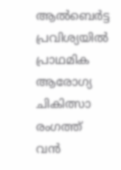ആൽബെർട്ട പ്രവിശ്യയിൽ പ്രാഥമിക ആരോഗ്യ ചികിത്സാ രംഗത്ത് വൻ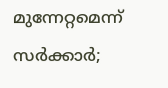മുന്നേറ്റമെന്ന് സർക്കാർ;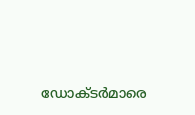ഡോക്ടർമാരെ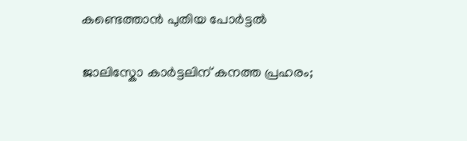കണ്ടെത്താൻ പുതിയ പോർട്ടൽ

ജാലിസ്കോ കാർട്ടലിന് കനത്ത പ്രഹരം;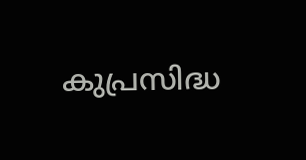കുപ്രസിദ്ധ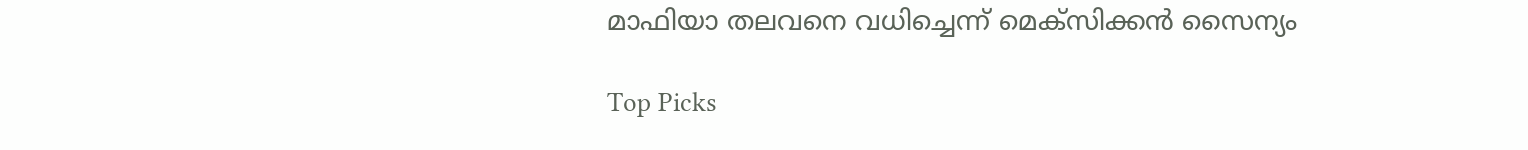മാഫിയാ തലവനെ വധിച്ചെന്ന് മെക്സിക്കൻ സൈന്യം

Top Picks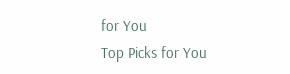for You
Top Picks for You